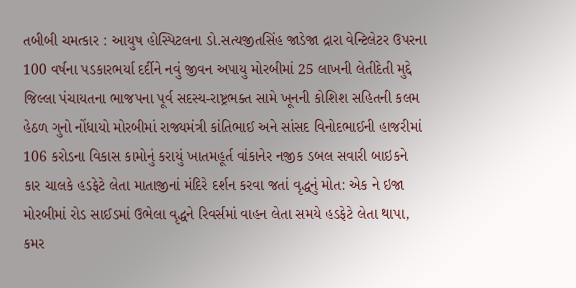તબીબી ચમત્કાર : આયુષ હોસ્પિટલના ડો.સત્યજીતસિંહ જાડેજા દ્રારા વેન્ટિલેટર ઉપરના 100 વર્ષના પડકારભર્યા દર્દીને નવું જીવન અપાયુ મોરબીમાં 25 લાખની લેતીદેતી મુદ્દે જિલ્લા પંચાયતના ભાજપના પૂર્વ સદસ્ય-રાષ્ટ્રભક્ત સામે ખૂનની કોશિશ સહિતની કલમ હેઠળ ગુનો નોંધાયો મોરબીમાં રાજ્યમંત્રી કાંતિભાઈ અને સાંસદ વિનોદભાઈની હાજરીમાં 106 કરોડના વિકાસ કામોનું કરાયું ખાતમહૂર્ત વાંકાનેર નજીક ડબલ સવારી બાઇકને કાર ચાલકે હડફેટે લેતા માતાજીનાં મંદિરે દર્શન કરવા જતાં વૃદ્ધનું મોત: એક ને ઇજા મોરબીમાં રોડ સાઈડમાં ઉભેલા વૃદ્ધને રિવર્સમાં વાહન લેતા સમયે હડફેટે લેતા થાપા, કમર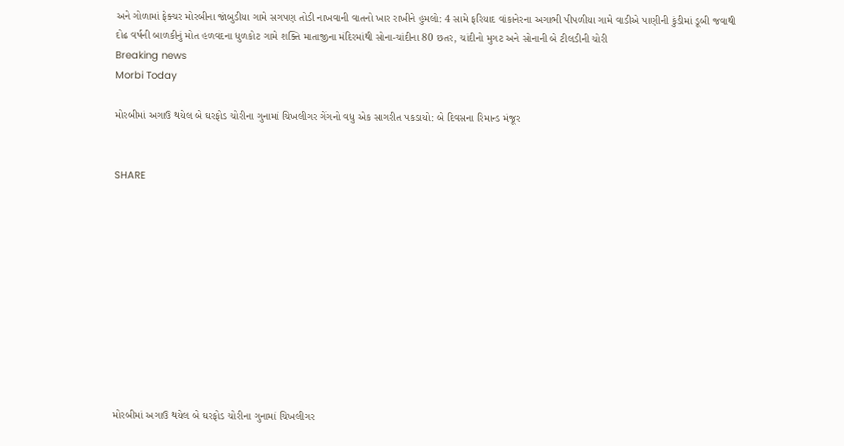અને ગોળામાં ફેક્ચર મોરબીના જાંબુડીયા ગામે સગપણ તોડી નાખવાની વાતનો ખાર રાખીને હુમલો: 4 સામે ફરિયાદ વાંકાનેરના અગાભી પીપળીયા ગામે વાડીએ પાણીની કુંડીમાં ડૂબી જવાથી દોઢ વર્ષની બાળકીનું મોત હળવદના ધુળકોટ ગામે શક્તિ માતાજીના મંદિરમાંથી સોના-ચાંદીના 80 છતર, ચાંદીનો મુગટ અને સોનાની બે ટીલડીની ચોરી
Breaking news
Morbi Today

મોરબીમાં અગાઉ થયેલ બે ઘરફોડ ચોરીના ગુનામાં ચિખલીગર ગેંગનો વધુ એક સાગરીત પકડાયો: બે દિવસના રિમાન્ડ મંજૂર


SHARE











મોરબીમાં અગાઉ થયેલ બે ઘરફોડ ચોરીના ગુનામાં ચિખલીગર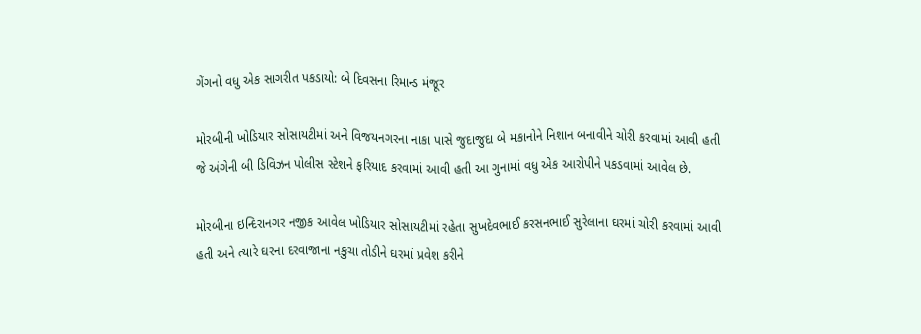ગેંગનો વધુ એક સાગરીત પકડાયો: બે દિવસના રિમાન્ડ મંજૂર

મોરબીની ખોડિયાર સોસાયટીમાં અને વિજયનગરના નાકા પાસે જુદાજુદા બે મકાનોને નિશાન બનાવીને ચોરી કરવામાં આવી હતી જે અંગેની બી ડિવિઝન પોલીસ સ્ટેશને ફરિયાદ કરવામાં આવી હતી આ ગુનામાં વધુ એક આરોપીને પકડવામાં આવેલ છે.

મોરબીના ઇન્દિરાનગર નજીક આવેલ ખોડિયાર સોસાયટીમાં રહેતા સુખદેવભાઈ કરસનભાઈ સુરેલાના ઘરમાં ચોરી કરવામાં આવી હતી અને ત્યારે ઘરના દરવાજાના નકુચા તોડીને ઘરમાં પ્રવેશ કરીને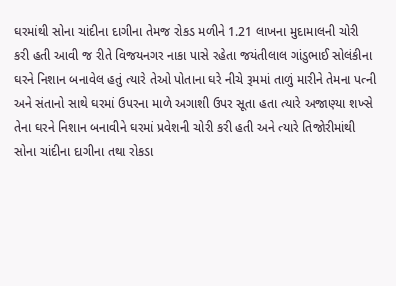ઘરમાંથી સોના ચાંદીના દાગીના તેમજ રોકડ મળીને 1.21 લાખના મુદામાલની ચોરી કરી હતી આવી જ રીતે વિજયનગર નાકા પાસે રહેતા જયંતીલાલ ગાંડુભાઈ સોલંકીના ઘરને નિશાન બનાવેલ હતું ત્યારે તેઓ પોતાના ઘરે નીચે રૂમમાં તાળું મારીને તેમના પત્ની અને સંતાનો સાથે ઘરમાં ઉપરના માળે અગાશી ઉપર સૂતા હતા ત્યારે અજાણ્યા શખ્સે તેના ઘરને નિશાન બનાવીને ઘરમાં પ્રવેશની ચોરી કરી હતી અને ત્યારે તિજોરીમાંથી સોના ચાંદીના દાગીના તથા રોકડા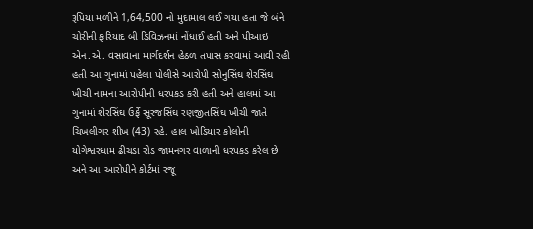રૂપિયા મળીને 1,64,500 નો મુદામાલ લઈ ગયા હતા જે બંને ચોરીની ફરિયાદ બી ડિવિઝનમાં નોંધાઈ હતી અને પીઆઇ એન.એ. વસાવાના માર્ગદર્શન હેઠળ તપાસ કરવામાં આવી રહી હતી આ ગુનામાં પહેલા પોલીસે આરોપી સોનુસિંઘ શેરસિંઘ ખીચી નામના આરોપીની ધરપકડ કરી હતી અને હાલમાં આ ગુનામાં શેરસિંઘ ઉર્ફે સૂરજસિંઘ રણજીતસિંઘ ખીચી જાતે ચિખલીગર શીખ (43) રહે. હાલ ખોડિયાર કોલોની યોગેશ્વરધામ ઢીચડા રોડ જામનગર વાળાની ધરપકડ કરેલ છે અને આ આરોપીને કોર્ટમાં રજૂ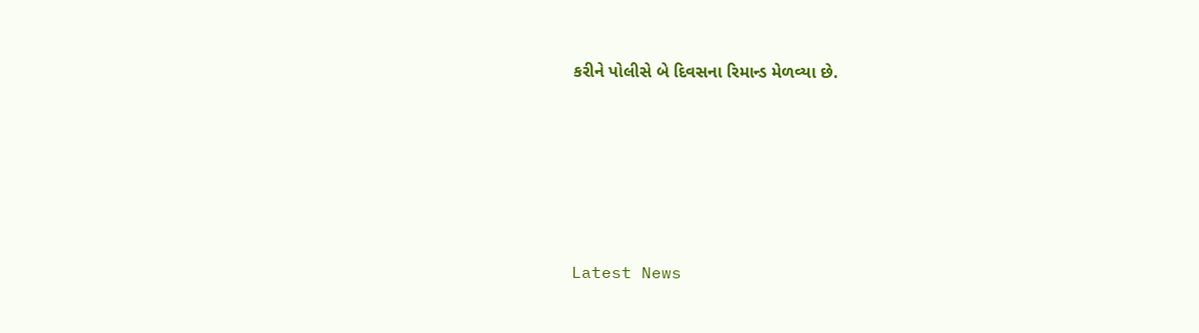કરીને પોલીસે બે દિવસના રિમાન્ડ મેળવ્યા છે.






Latest News